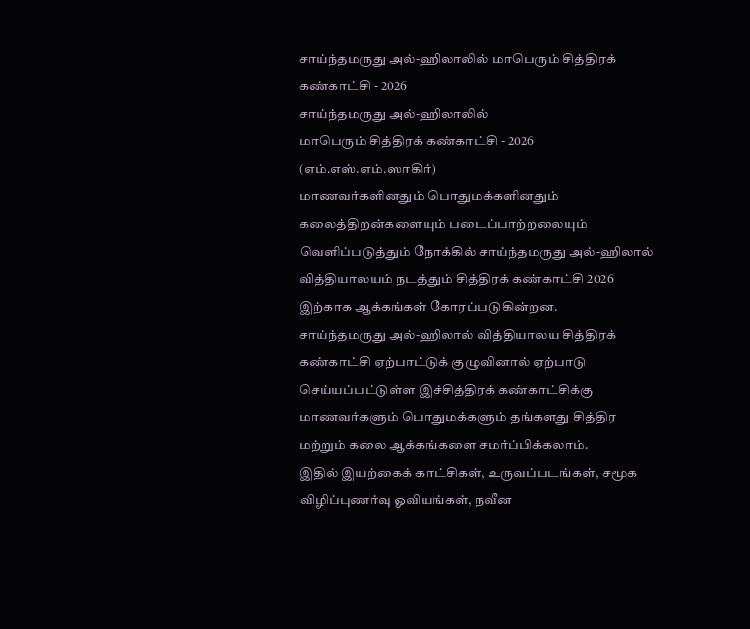சாய்ந்தமருது அல்-ஹிலாலில் மாபெரும் சித்திரக் கண்காட்சி - 2026
சாய்ந்தமருது அல்-ஹிலாலில்
மாபெரும் சித்திரக் கண்காட்சி - 2026
(எம்.எஸ்.எம்.ஸாகிர்)
மாணவர்களினதும் பொதுமக்களினதும் கலைத்திறன்களையும் படைப்பாற்றலையும் வெளிப்படுத்தும் நோக்கில் சாய்ந்தமருது அல்-ஹிலால் வித்தியாலயம் நடத்தும் சித்திரக் கண்காட்சி 2026 இற்காக ஆக்கங்கள் கோரப்படுகின்றன.
சாய்ந்தமருது அல்-ஹிலால் வித்தியாலய சித்திரக் கண்காட்சி ஏற்பாட்டுக் குழுவினால் ஏற்பாடு செய்யப்பட்டுள்ள இச்சித்திரக் கண்காட்சிக்கு மாணவர்களும் பொதுமக்களும் தங்களது சித்திர மற்றும் கலை ஆக்கங்களை சமர்ப்பிக்கலாம்.
இதில் இயற்கைக் காட்சிகள், உருவப்படங்கள், சமூக விழிப்புணர்வு ஓவியங்கள், நவீன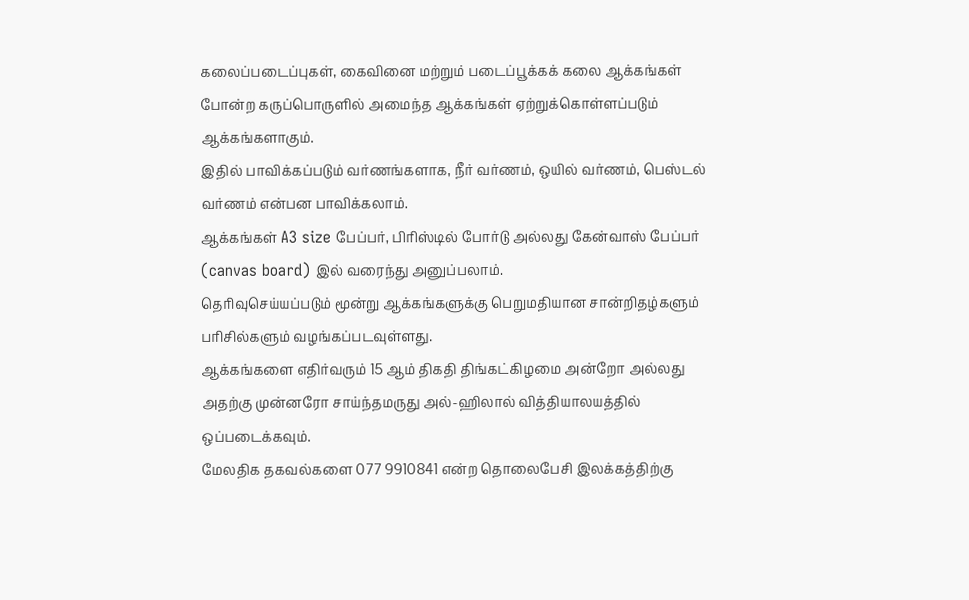கலைப்படைப்புகள், கைவினை மற்றும் படைப்பூக்கக் கலை ஆக்கங்கள் போன்ற கருப்பொருளில் அமைந்த ஆக்கங்கள் ஏற்றுக்கொள்ளப்படும் ஆக்கங்களாகும்.
இதில் பாவிக்கப்படும் வர்ணங்களாக, நீர் வர்ணம், ஒயில் வர்ணம், பெஸ்டல் வர்ணம் என்பன பாவிக்கலாம்.
ஆக்கங்கள் A3 size பேப்பர், பிரிஸ்டில் போர்டு அல்லது கேன்வாஸ் பேப்பர் (canvas board) இல் வரைந்து அனுப்பலாம்.
தெரிவுசெய்யப்படும் மூன்று ஆக்கங்களுக்கு பெறுமதியான சான்றிதழ்களும் பரிசில்களும் வழங்கப்படவுள்ளது.
ஆக்கங்களை எதிர்வரும் 15 ஆம் திகதி திங்கட்கிழமை அன்றோ அல்லது அதற்கு முன்னரோ சாய்ந்தமருது அல்-ஹிலால் வித்தியாலயத்தில் ஒப்படைக்கவும்.
மேலதிக தகவல்களை 077 9910841 என்ற தொலைபேசி இலக்கத்திற்கு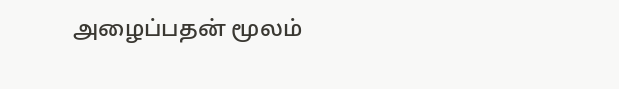அழைப்பதன் மூலம்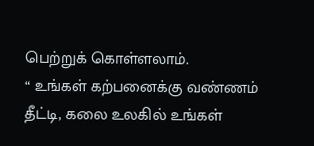பெற்றுக் கொள்ளலாம்.
“ உங்கள் கற்பனைக்கு வண்ணம் தீட்டி, கலை உலகில் உங்கள்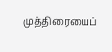முத்திரையைப்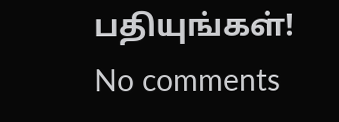பதியுங்கள்!
No comments